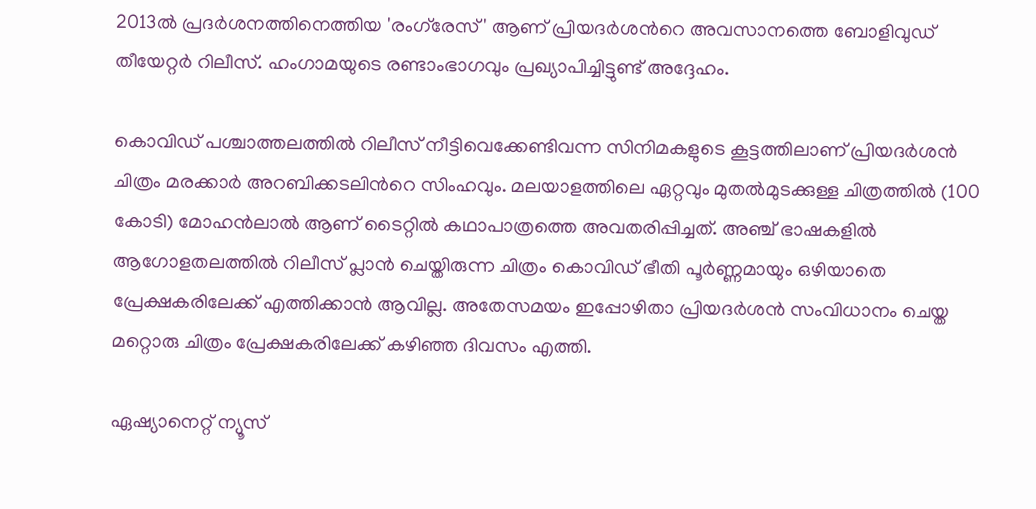2013ല്‍ പ്രദര്‍ശനത്തിനെത്തിയ 'രംഗ്‍രേസ്' ആണ് പ്രിയദര്‍ശന്‍റെ അവസാനത്തെ ബോളിവുഡ് തീയേറ്റര്‍ റിലീസ്. ഹംഗാമയുടെ രണ്ടാംഭാഗവും പ്രഖ്യാപിച്ചിട്ടുണ്ട് അദ്ദേഹം.

കൊവിഡ് പശ്ചാത്തലത്തില്‍ റിലീസ് നീട്ടിവെക്കേണ്ടിവന്ന സിനിമകളുടെ കൂട്ടത്തിലാണ് പ്രിയദര്‍ശന്‍ ചിത്രം മരക്കാര്‍ അറബിക്കടലിന്‍റെ സിംഹവും. മലയാളത്തിലെ ഏറ്റവും മുതല്‍മുടക്കുള്ള ചിത്രത്തില്‍ (100 കോടി) മോഹന്‍ലാല്‍ ആണ് ടൈറ്റില്‍ കഥാപാത്രത്തെ അവതരിപ്പിച്ചത്. അഞ്ച് ഭാഷകളില്‍ ആഗോളതലത്തില്‍ റിലീസ് പ്ലാന്‍ ചെയ്തിരുന്ന ചിത്രം കൊവിഡ് ഭീതി പൂര്‍ണ്ണമായും ഒഴിയാതെ പ്രേക്ഷകരിലേക്ക് എത്തിക്കാന്‍ ആവില്ല. അതേസമയം ഇപ്പോഴിതാ പ്രിയദര്‍ശന്‍ സംവിധാനം ചെയ്ത മറ്റൊരു ചിത്രം പ്രേക്ഷകരിലേക്ക് കഴിഞ്ഞ ദിവസം എത്തി.

ഏഷ്യാനെറ്റ് ന്യൂസ്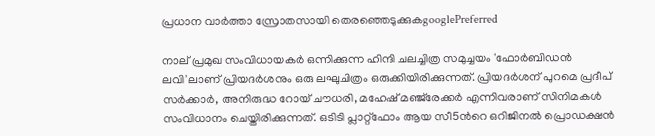പ്രധാന വാർത്താ സ്രോതസായി തെരഞ്ഞെടുക്കുകgooglePreferred

നാല് പ്രമുഖ സംവിധായകര്‍ ഒന്നിക്കുന്ന ഹിന്ദി ചലച്ചിത്ര സമുച്ചയം 'ഫോര്‍ബിഡന്‍ ലവി'ലാണ് പ്രിയദര്‍ശനും ഒരു ലഘുചിത്രം ഒരുക്കിയിരിക്കുന്നത്. പ്രിയദര്‍ശന് പുറമെ പ്രദീപ് സര്‍ക്കാര്‍, അനിരുദ്ധ റോയ് ചൗധരി, മഹേഷ് മഞ്ജ്‍രേക്കര്‍ എന്നിവരാണ് സിനിമകള്‍ സംവിധാനം ചെയ്തിരിക്കുന്നത്. ഒടിടി പ്ലാറ്റ്ഫോം ആയ സീ5ന്‍റെ ഒറിജിനല്‍ പ്രൊഡക്ഷന്‍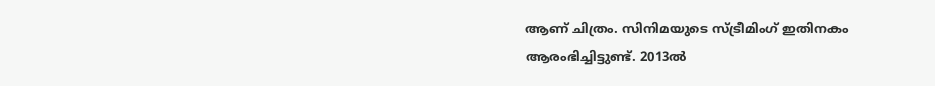ആണ് ചിത്രം. സിനിമയുടെ സ്ട്രീമിംഗ് ഇതിനകം ആരംഭിച്ചിട്ടുണ്ട്. 2013ല്‍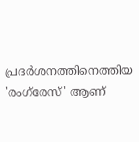പ്രദര്‍ശനത്തിനെത്തിയ 'രംഗ്‍രേസ്' ആണ്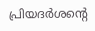പ്രിയദര്‍ശന്‍റെ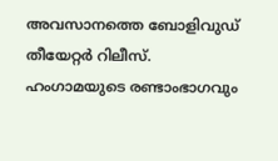അവസാനത്തെ ബോളിവുഡ് തീയേറ്റര്‍ റിലീസ്. ഹംഗാമയുടെ രണ്ടാംഭാഗവും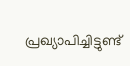പ്രഖ്യാപിച്ചിട്ടുണ്ട്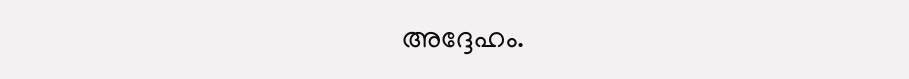അദ്ദേഹം.